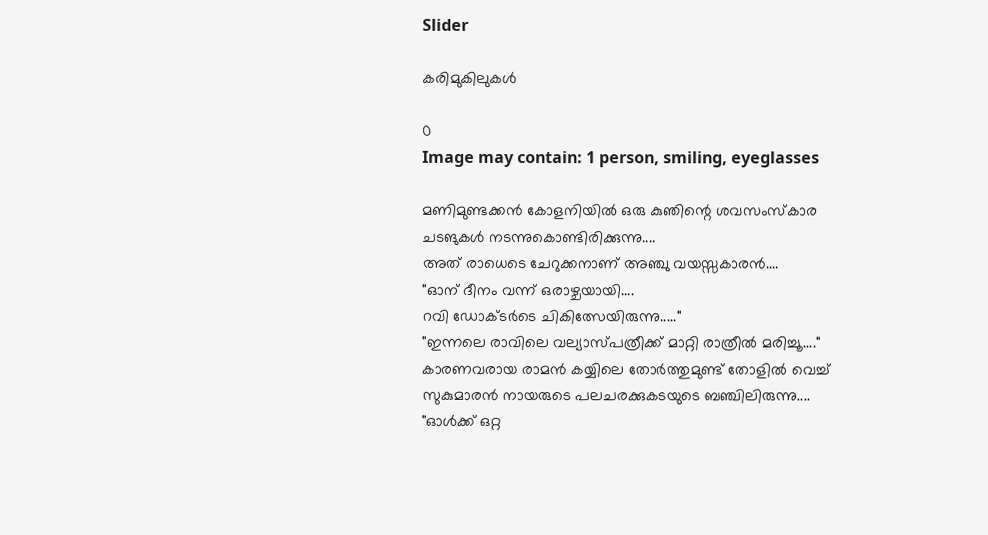Slider

കരിമുകിലുകൾ

0
Image may contain: 1 person, smiling, eyeglasses

മണിമുണ്ടക്കൻ കോളനിയിൽ ഒരു കുഞിന്റെ ശവസംസ്കാര ചടങുകൾ നടന്നുകൊണ്ടിരിക്കുന്നു....
അത് രാധെടെ ചേറുക്കനാണ് അഞ്ചു വയസ്സകാരൻ....
"ഓന് ദീനം വന്ന് ഒരാഴ്ചയായി....
റവി ഡോക്ടര്‍ടെ ചികിത്സേയിരുന്നു....."
"ഇന്നലെ രാവിലെ വല്യാസ്പത്രീക്ക് മാറ്റി രാത്രീൽ മരിച്ചൂ...."
കാരണവരായ രാമൻ കയ്യിലെ തോർത്തുമുണ്ട് തോളിൽ വെച്ച് സുകുമാരന്‍ നായരുടെ പലചരക്കുകടയുടെ ബഞ്ചിലിരുന്നു....
"ഓൾക്ക് ഒറ്റ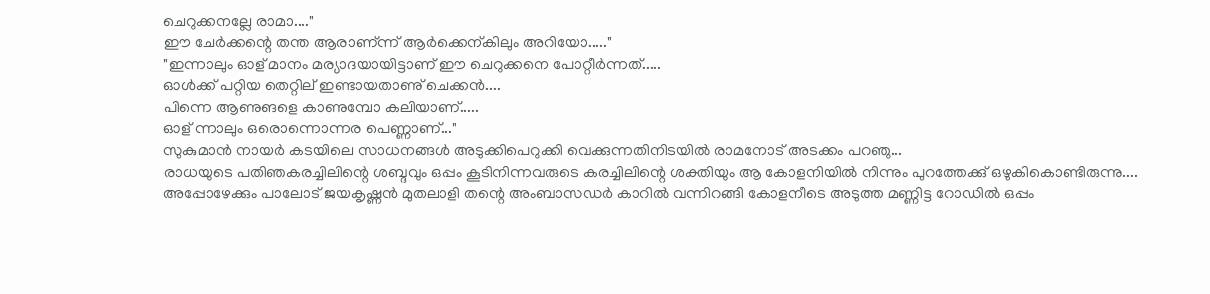ചെറുക്കനല്ലേ രാമാ...."
ഈ ചേർക്കന്റെ തന്ത ആരാണ്ന്ന് ആർക്കെന്കിലും അറിയോ....."
"ഇന്നാലും ഓള് മാനം മര്യാദയായിട്ടാണ് ഈ ചെറുക്കനെ പോറ്റീർന്നത്.....
ഓൾക്ക് പറ്റിയ തെറ്റില് ഇണ്ടായതാണു് ചെക്കൻ....
പിന്നെ ആണുങളെ കാണുമ്പോ കലിയാണ്.....
ഓള് ന്നാലും ഒരൊന്നൊന്നര പെണ്ണാണ്..."
സുകുമാൻ നായർ കടയിലെ സാധനങ്ങള്‍ അടുക്കിപെറുക്കി വെക്കുന്നതിനിടയിൽ രാമനോട് അടക്കം പറഞു...
രാധയുടെ പതിഞകരച്ചിലിന്റെ ശബ്ദവും ഒപ്പം കൂടിനിന്നവരുടെ കരച്ചിലിന്റെ ശക്തിയും ആ കോളനിയിൽ നിന്നും പുറത്തേക്കു് ഒഴുകികൊണ്ടിരുന്നു....
അപ്പോഴേക്കും പാലോട് ജയകൃഷ്ണന്‍ മുതലാളി തന്റെ അംബാസഡർ കാറിൽ വന്നിറങ്ങി കോളനീടെ അടുത്ത മണ്ണിട്ട റോഡിൽ ഒപ്പം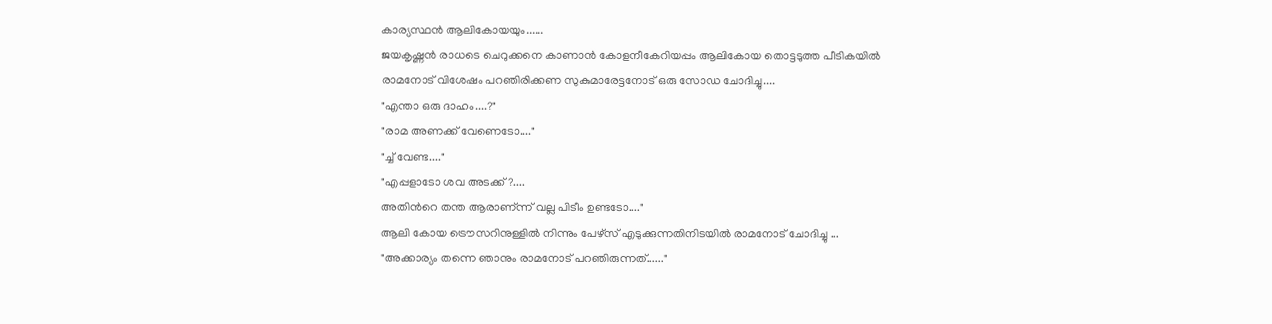കാര്യസ്ഥൻ ആലികോയയും......
ജയകൃഷ്ണന്‍ രാധടെ ചെറുക്കനെ കാണാന്‍ കോളനീകേറിയപ്പം ആലികോയ തൊട്ടടുത്ത പീടികയിൽ രാമനോട് വിശേഷം പറഞിരിക്കണ സുകുമാരേട്ടനോട് ഒരു സോഡ ചോദിച്ചു....
"എന്താ ഒരു ദാഹം....?"
"രാമ അണക്ക് വേണെടോ...."
"ച്ച് വേണ്ട...."
"എപ്പളാടോ ശവ അടക്ക്?....
അതിന്‍റെ തന്ത ആരാണ്ന്ന് വല്ല പിടീം ഉണ്ടടോ...."
ആലി കോയ ട്രൌസറിനുള്ളിൽ നിന്നും പേഴ്സ് എടുക്കുന്നതിനിടയിൽ രാമനോട് ചോദിച്ചു ...
"അക്കാര്യം തന്നെ ഞാനും രാമനോട് പറഞിരുന്നത്......"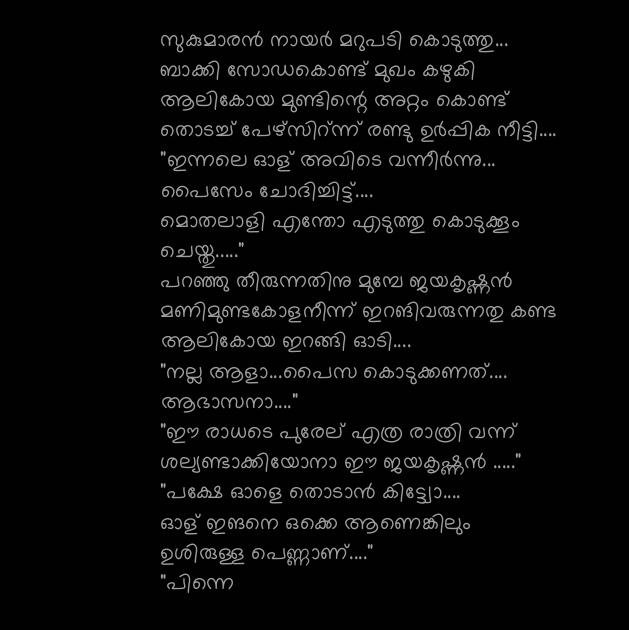സുകുമാരന്‍ നായർ മറുപടി കൊടുത്തു...
ബാക്കി സോഡകൊണ്ട് മുഖം കഴുകി ആലികോയ മുണ്ടിന്റെ അറ്റം കൊണ്ട് തൊടച്ച് പേഴ്സിറ്ന്ന് രണ്ടു ഉർപ്പിക നീട്ടി....
"ഇന്നലെ ഓള് അവിടെ വന്നീർന്നു...
പൈസേം ചോദിച്ചിട്ട്....
മൊതലാളി എന്തോ എടുത്തു കൊടുക്കൂം ചെയ്തു....."
പറഞ്ഞു തീരുന്നതിനു മുമ്പേ ജയകൃഷ്ണന്‍ മണിമുണ്ടകോളനീന്ന് ഇറങിവരുന്നതു കണ്ട ആലികോയ ഇറങ്ങി ഓടി....
"നല്ല ആളാ...പൈസ കൊടുക്കണത്....
ആഭാസനാ...."
"ഈ രാധടെ പുരേല് എത്ര രാത്രി വന്ന് ശല്യണ്ടാക്കിയോനാ ഈ ജയകൃഷ്ണന്‍ ....."
"പക്ഷേ ഓളെ തൊടാന്‍ കിട്ട്വോ....
ഓള് ഇങനെ ഒക്കെ ആണെങ്കിലും ഉശിരുള്ള പെണ്ണാണ്...."
"പിന്നെ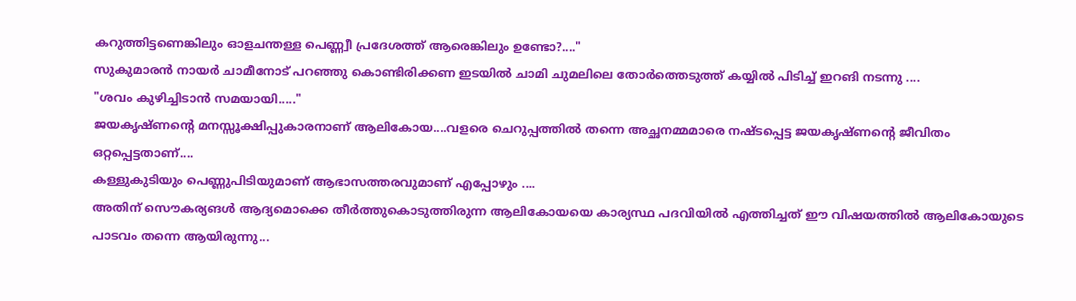കറുത്തിട്ടണെങ്കിലും ഓളചന്തള്ള പെണ്ണ്വീ പ്രദേശത്ത് ആരെങ്കിലും ഉണ്ടോ?...."
സുകുമാരന്‍ നായർ ചാമീനോട് പറഞ്ഞു കൊണ്ടിരിക്കണ ഇടയിൽ ചാമി ചുമലിലെ തോർത്തെടുത്ത് കയ്യില്‍ പിടിച്ച് ഇറങി നടന്നു ....
"ശവം കുഴിച്ചിടാൻ സമയായി....."
ജയകൃഷ്ണന്‍റെ മനസ്സൂക്ഷിപ്പുകാരനാണ് ആലികോയ....വളരെ ചെറുപ്പത്തില്‍ തന്നെ അച്ഛനമ്മമാരെ നഷ്ടപ്പെട്ട ജയകൃഷ്ണന്റെ ജീവിതം ഒറ്റപ്പെട്ടതാണ്....
കള്ളുകുടിയും പെണ്ണുപിടിയുമാണ് ആഭാസത്തരവുമാണ് എപ്പോഴും ....
അതിന് സൌകര്യങൾ ആദ്യമൊക്കെ തീർത്തുകൊടുത്തിരുന്ന ആലികോയയെ കാര്യസ്ഥ പദവിയില്‍ എത്തിച്ചത് ഈ വിഷയത്തില്‍ ആലികോയുടെ പാടവം തന്നെ ആയിരുന്നു...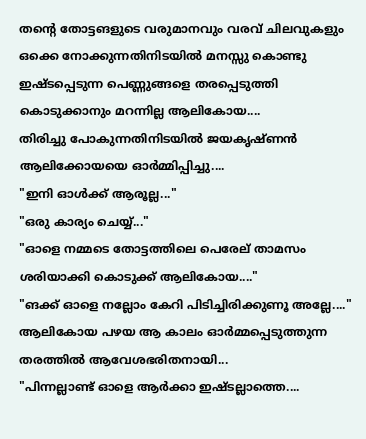തന്റെ തോട്ടങളുടെ വരുമാനവും വരവ് ചിലവുകളും ഒക്കെ നോക്കുന്നതിനിടയിൽ മനസ്സു കൊണ്ടു ഇഷ്ടപ്പെടുന്ന പെണ്ണുങ്ങളെ തരപ്പെടുത്തി കൊടുക്കാനും മറന്നില്ല ആലികോയ....
തിരിച്ചു പോകുന്നതിനിടയില്‍ ജയകൃഷ്ണന്‍ ആലിക്കോയയെ ഓർമ്മിപ്പിച്ചു....
"ഇനി ഓൾക്ക് ആരൂല്ല..."
"ഒരു കാര്യം ചെയ്യ്..."
"ഓളെ നമ്മടെ തോട്ടത്തിലെ പെരേല് താമസം ശരിയാക്കി കൊടുക്ക് ആലികോയ...."
"ങക്ക് ഓളെ നല്ലോം കേറി പിടിച്ചിരിക്കുണൂ അല്ലേ...." ആലികോയ പഴയ ആ കാലം ഓർമ്മപ്പെടുത്തുന്ന തരത്തില്‍ ആവേശഭരിതനായി...
"പിന്നല്ലാണ്ട് ഓളെ ആർക്കാ ഇഷ്ടല്ലാത്തെ....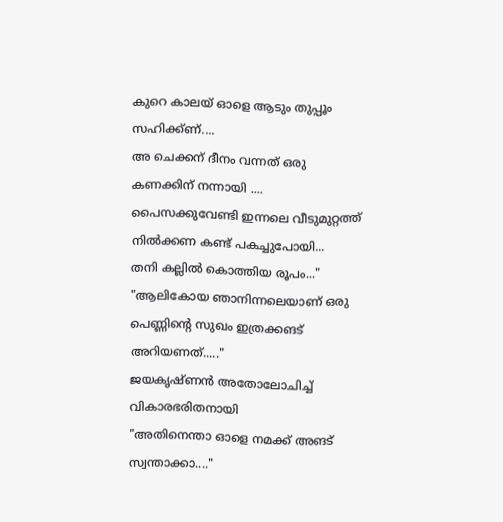കുറെ കാലയ് ഓളെ ആടും തുപ്പൂം സഹിക്ക്ണ്....
അ ചെക്കന് ദീനം വന്നത് ഒരു കണക്കിന് നന്നായി ....
പൈസക്കുവേണ്ടി ഇന്നലെ വീടുമുറ്റത്ത് നിൽക്കണ കണ്ട് പകച്ചുപോയി...
തനി കല്ലിൽ കൊത്തിയ രൂപം..."
"ആലികോയ ഞാനിന്നലെയാണ് ഒരു പെണ്ണിന്‍റെ സുഖം ഇത്രക്കങട് അറിയണത്....."
ജയകൃഷ്ണന്‍ അതോലോചിച്ച് വികാരഭരിതനായി
"അതിനെന്താ ഓളെ നമക്ക് അങട് സ്വന്താക്കാ...."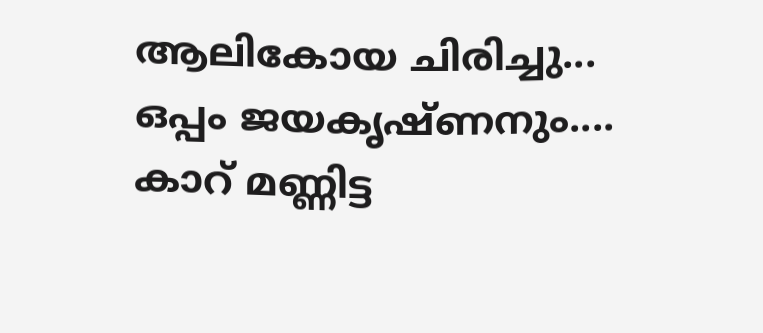ആലികോയ ചിരിച്ചു...
ഒപ്പം ജയകൃഷ്ണനും....
കാറ് മണ്ണിട്ട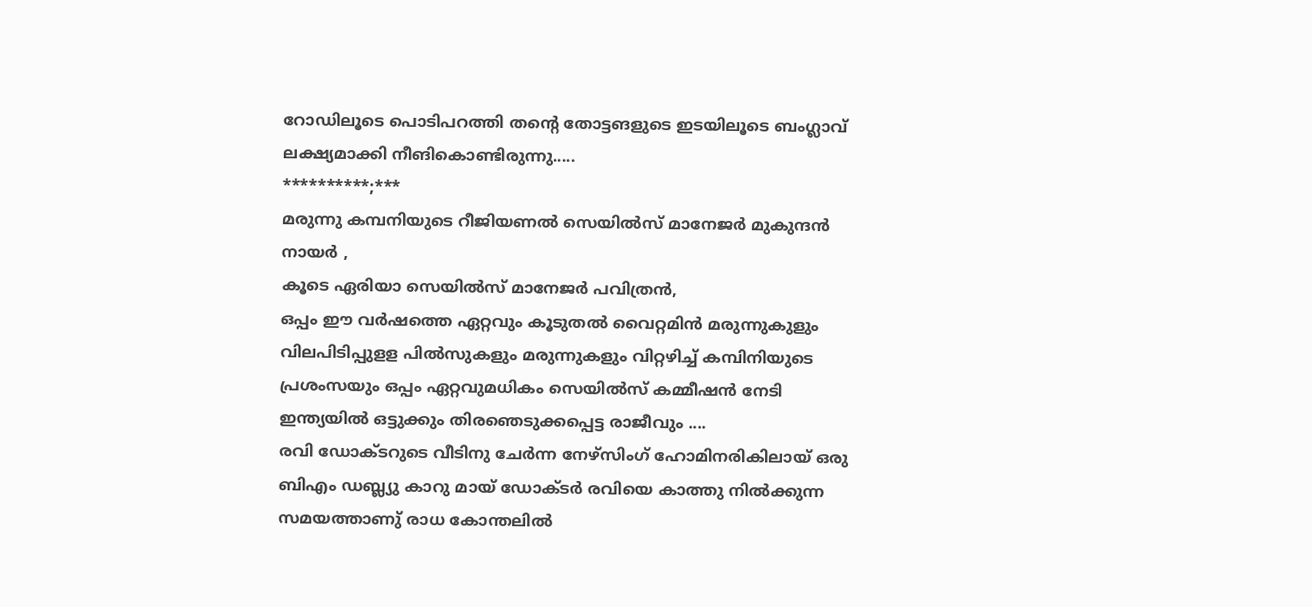റോഡിലൂടെ പൊടിപറത്തി തന്റെ തോട്ടങളുടെ ഇടയിലൂടെ ബംഗ്ലാവ് ലക്ഷ്യമാക്കി നീങികൊണ്ടിരുന്നു.....
**********;***
മരുന്നു കമ്പനിയുടെ റീജിയണൽ സെയിൽസ് മാനേജര്‍ മുകുന്ദന്‍ നായർ ,
കൂടെ ഏരിയാ സെയിൽസ് മാനേജർ പവിത്രന്‍,
ഒപ്പം ഈ വർഷത്തെ ഏറ്റവും കൂടുതല്‍ വൈറ്റമിൻ മരുന്നുകുളും വിലപിടിപ്പുളള പിൽസുകളും മരുന്നുകളും വിറ്റഴിച്ച് കമ്പിനിയുടെ പ്രശംസയും ഒപ്പം ഏറ്റവുമധികം സെയിൽസ് കമ്മീഷന്‍ നേടി ഇന്ത്യയില്‍ ഒട്ടുക്കും തിരഞെടുക്കപ്പെട്ട രാജീവും ....
രവി ഡോക്ടറുടെ വീടിനു ചേർന്ന നേഴ്സിംഗ് ഹോമിനരികിലായ് ഒരു ബിഎം ഡബ്ല്യു കാറു മായ് ഡോക്ടര്‍ രവിയെ കാത്തു നിൽക്കുന്ന സമയത്താണു് രാധ കോന്തലിൽ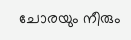ചോരയും നീരും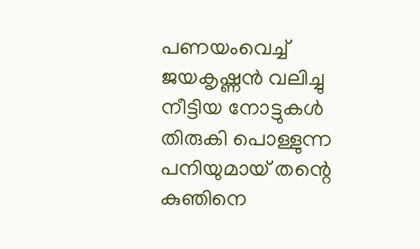പണയംവെച്ച് ജയകൃഷ്ണന്‍ വലിച്ചു നീട്ടിയ നോട്ടുകൾ തിരുകി പൊള്ളുന്ന പനിയുമായ് തന്റെ കുഞിനെ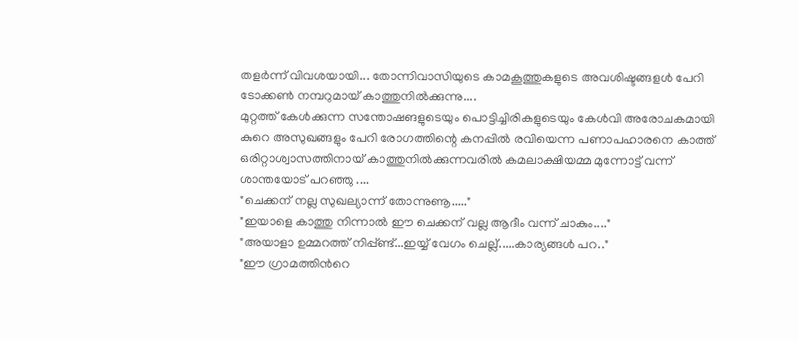തളർന്ന് വിവശയായി... തോന്നിവാസിയുടെ കാമകൂത്തുകളുടെ അവശിഷ്ടങ്ങളൾ പേറി ടോക്കൺ നമ്പറുമായ് കാത്തുനിൽക്കുന്നു....
മുറ്റത്ത് കേൾക്കുന്ന സന്തോഷങളുടെയും പൊട്ടിച്ചിരികളുടെയും കേൾവി അരോചകമായി കുറെ അസുഖങ്ങളും പേറി രോഗത്തിന്റെ കനപ്പിൽ രവിയെന്ന പണാപഹാരനെ കാത്ത് ഒരിറ്റാശ്വാസത്തിനായ് കാത്തുനിൽക്കുന്നവരിൽ കമലാക്ഷിയമ്മ മുന്നോട്ട് വന്ന് ശാന്തയോട് പറഞ്ഞു ....
"ചെക്കന് നല്ല സുഖല്യാന്ന് തോന്നുണൂ....."
"ഇയാളെ കാത്തു നിന്നാല്‍ ഈ ചെക്കന് വല്ല ആദീം വന്ന് ചാകും...."
"അയാളാ ഉമ്മറത്ത് നിപ്പ്ണ്ട്...ഇയ്യ് വേഗം ചെല്ല്.....കാര്യങ്ങള്‍ പറ.."
"ഈ ഗ്രാമത്തിന്‍റെ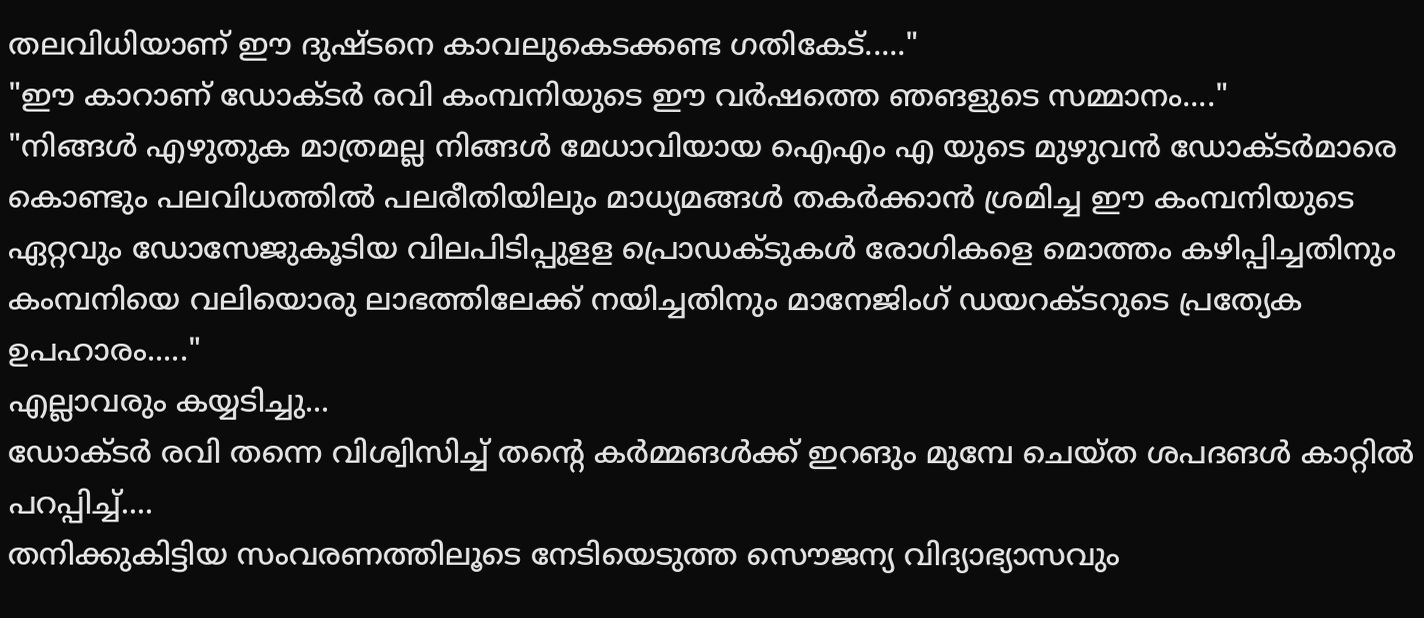തലവിധിയാണ് ഈ ദുഷ്ടനെ കാവലുകെടക്കണ്ട ഗതികേട്....."
"ഈ കാറാണ് ഡോക്ടര്‍ രവി കംമ്പനിയുടെ ഈ വർഷത്തെ ഞങളുടെ സമ്മാനം...."
"നിങ്ങള്‍ എഴുതുക മാത്രമല്ല നിങ്ങള്‍ മേധാവിയായ ഐഎം എ യുടെ മുഴുവന്‍ ഡോക്ടര്‍മാരെ കൊണ്ടും പലവിധത്തില്‍ പലരീതിയിലും മാധ്യമങ്ങള്‍ തകർക്കാൻ ശ്രമിച്ച ഈ കംമ്പനിയുടെ ഏറ്റവും ഡോസേജുകൂടിയ വിലപിടിപ്പുളള പ്രൊഡക്ടുകൾ രോഗികളെ മൊത്തം കഴിപ്പിച്ചതിനും കംമ്പനിയെ വലിയൊരു ലാഭത്തിലേക്ക് നയിച്ചതിനും മാനേജിംഗ് ഡയറക്ടറുടെ പ്രത്യേക ഉപഹാരം....."
എല്ലാവരും കയ്യടിച്ചു...
ഡോക്ടര്‍ രവി തന്നെ വിശ്വിസിച്ച് തന്റെ കർമ്മങൾക്ക് ഇറങും മുമ്പേ ചെയ്ത ശപദങൾ കാറ്റിൽ പറപ്പിച്ച്....
തനിക്കുകിട്ടിയ സംവരണത്തിലൂടെ നേടിയെടുത്ത സൌജന്യ വിദ്യാഭ്യാസവും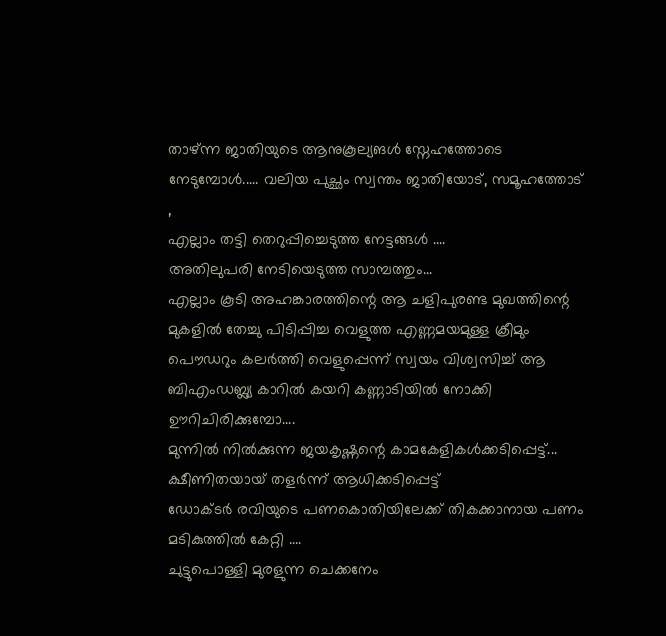താഴ്ന്ന ജാതിയുടെ ആനുകൂല്യങൾ സ്നേഹത്തോടെ നേടുമ്പോൾ..... വലിയ പുച്ഛം സ്വന്തം ജാതിയോട്, സമൂഹത്തോട് ,
എല്ലാം തട്ടി തെറുപ്പിച്ചെടുത്ത നേട്ടങ്ങള്‍ ....
അതിലുപരി നേടിയെടുത്ത സാമ്പത്തും...
എല്ലാം കൂടി അഹങ്കാരത്തിന്റെ ആ ചളിപുരണ്ട മുഖത്തിന്റെ മുകളിൽ തേച്ചു പിടിപ്പിച്ച വെളുത്ത എണ്ണമയമുള്ള ക്രീമും പൌഡറും കലർത്തി വെളുപ്പെന്ന് സ്വയം വിശ്വസിച്ച് ആ ബിഎംഡബ്ല്യ കാറിൽ കയറി കണ്ണാടിയില്‍ നോക്കി ഊറിചിരിക്കുമ്പോ....
മുന്നില്‍ നിൽക്കുന്ന ജയകൃഷ്ണന്റെ കാമകേളികൾക്കടിപ്പെട്ട്...
ക്ഷീണിതയായ് തളർന്ന് ആധിക്കടിപ്പെട്ട്
ഡോക്ടര്‍ രവിയുടെ പണകൊതിയിലേക്ക് തികക്കാനായ പണം മടികുത്തിൽ കേറ്റി ....
ചുട്ടുപൊള്ളി മുരളുന്ന ചെക്കനേം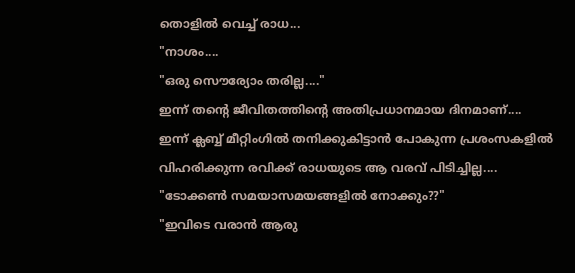തൊളിൽ വെച്ച് രാധ...
"നാശം....
"ഒരു സൌര്യോം തരില്ല...."
ഇന്ന് തന്‍റെ ജീവിതത്തിന്‍റെ അതിപ്രധാനമായ ദിനമാണ്....
ഇന്ന് ക്ലബ്ബ് മീറ്റിംഗിൽ തനിക്കുകിട്ടാൻ പോകുന്ന പ്രശംസകളിൽ വിഹരിക്കുന്ന രവിക്ക് രാധയുടെ ആ വരവ് പിടിച്ചില്ല....
"ടോക്കൺ സമയാസമയങ്ങളില്‍ നോക്കും??"
"ഇവിടെ വരാന്‍ ആരു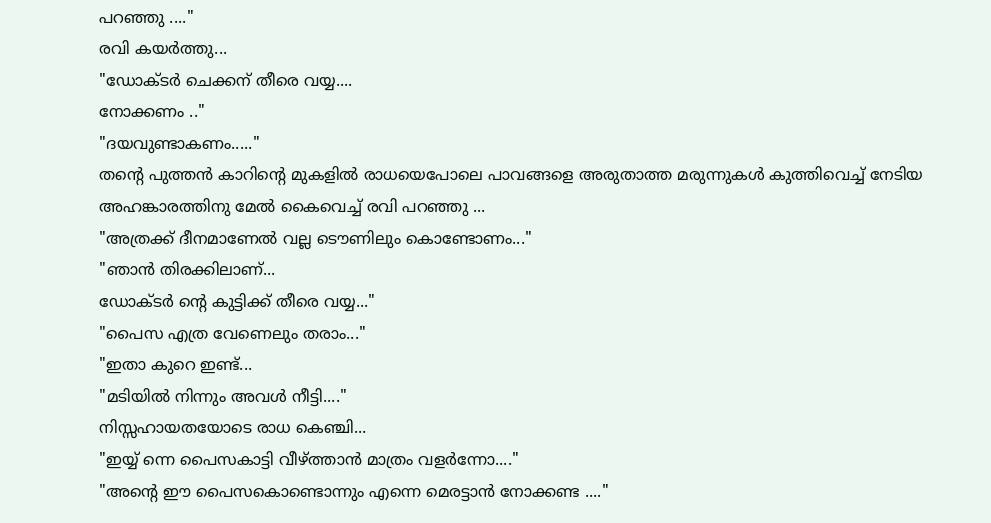പറഞ്ഞു ...."
രവി കയർത്തു...
"ഡോക്ടര്‍ ചെക്കന് തീരെ വയ്യ....
നോക്കണം .."
"ദയവുണ്ടാകണം....."
തന്റെ പുത്തൻ കാറിന്റെ മുകളിൽ രാധയെപോലെ പാവങ്ങളെ അരുതാത്ത മരുന്നുകൾ കുത്തിവെച്ച് നേടിയ അഹങ്കാരത്തിനു മേൽ കൈവെച്ച് രവി പറഞ്ഞു ...
"അത്രക്ക് ദീനമാണേൽ വല്ല ടൌണിലും കൊണ്ടോണം..."
"ഞാൻ തിരക്കിലാണ്...
ഡോക്ടര്‍ ന്റെ കുട്ടിക്ക് തീരെ വയ്യ..."
"പൈസ എത്ര വേണെലും തരാം..."
"ഇതാ കുറെ ഇണ്ട്...
"മടിയില്‍ നിന്നും അവൾ നീട്ടി...."
നിസ്സഹായതയോടെ രാധ കെഞ്ചി...
"ഇയ്യ് ന്നെ പൈസകാട്ടി വീഴ്ത്താന്‍ മാത്രം വളർന്നോ...."
"അന്റെ ഈ പൈസകൊണ്ടൊന്നും എന്നെ മെരട്ടാൻ നോക്കണ്ട ...."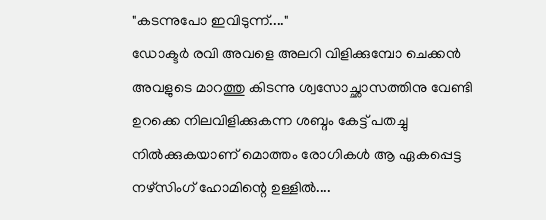"കടന്നുപോ ഇവിടുന്ന്...."
ഡോക്ടര്‍ രവി അവളെ അലറി വിളിക്കുമ്പോ ചെക്കൻ അവളുടെ മാറത്തു കിടന്നു ശ്വസോച്ഛാസത്തിനു വേണ്ടി ഉറക്കെ നിലവിളിക്കുകന്ന ശബ്ദം കേട്ട് പതച്ചു നിൽക്കുകയാണ് മൊത്തം രോഗികൾ ആ ഏകപ്പെട്ട നഴ്സിംഗ് ഹോമിന്റെ ഉള്ളിൽ....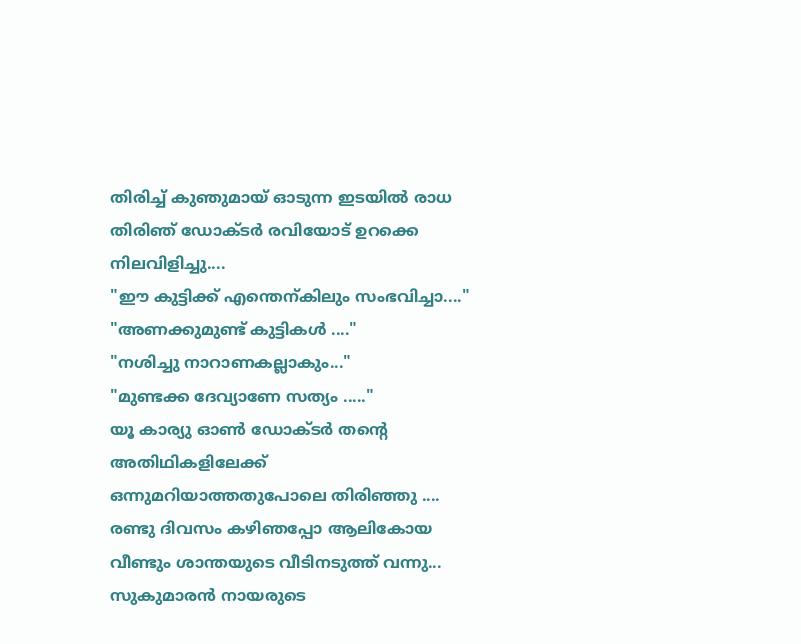തിരിച്ച് കുഞുമായ് ഓടുന്ന ഇടയിൽ രാധ തിരിഞ് ഡോക്ടര്‍ രവിയോട് ഉറക്കെ നിലവിളിച്ചു....
"ഈ കുട്ടിക്ക് എന്തെന്കിലും സംഭവിച്ചാ...."
"അണക്കുമുണ്ട് കുട്ടികള്‍ ...."
"നശിച്ചു നാറാണകല്ലാകും..."
"മുണ്ടക്ക ദേവ്യാണേ സത്യം ....."
യൂ കാര്യു ഓൺ ഡോക്ടര്‍ തന്റെ അതിഥികളിലേക്ക് ഒന്നുമറിയാത്തതുപോലെ തിരിഞ്ഞു ....
രണ്ടു ദിവസം കഴിഞപ്പോ ആലികോയ വീണ്ടും ശാന്തയുടെ വീടിനടുത്ത് വന്നു...
സുകുമാരന്‍ നായരുടെ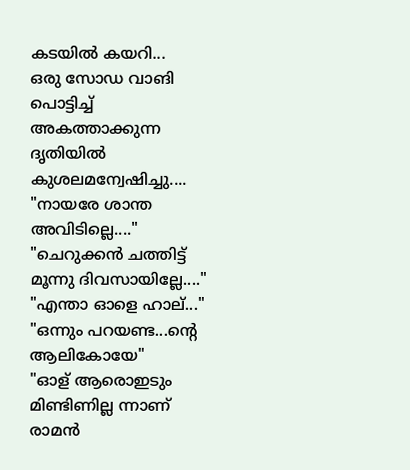കടയില്‍ കയറി...
ഒരു സോഡ വാങി പൊട്ടിച്ച് അകത്താക്കുന്ന ദൃതിയിൽ കുശലമന്വേഷിച്ചു....
"നായരേ ശാന്ത അവിടില്ലെ...."
"ചെറുക്കൻ ചത്തിട്ട് മൂന്നു ദിവസായില്ലേ...."
"എന്താ ഓളെ ഹാല്..."
"ഒന്നും പറയണ്ട...ന്റെ ആലികോയേ"
"ഓള് ആരൊഇടും മിണ്ടിണില്ല ന്നാണ് രാമൻ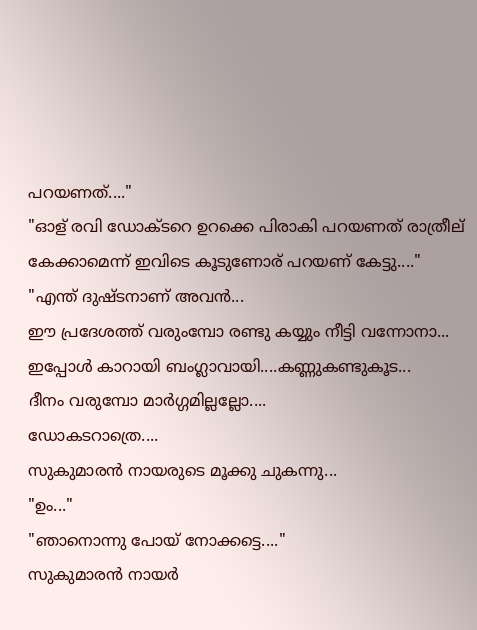പറയണത്...."
"ഓള് രവി ഡോക്ടറെ ഉറക്കെ പിരാകി പറയണത് രാത്രീല് കേക്കാമെന്ന് ഇവിടെ കൂടുണോര് പറയണ് കേട്ടു...."
"എന്ത് ദുഷ്ടനാണ് അവൻ...
ഈ പ്രദേശത്ത് വരുംമ്പോ രണ്ടു കയ്യും നീട്ടി വന്നോനാ...
ഇപ്പോള്‍ കാറായി ബംഗ്ലാവായി....കണ്ണുകണ്ടുകൂട...
ദീനം വരുമ്പോ മാർഗ്ഗമില്ലല്ലോ....
ഡോകടറാത്രെ....
സുകുമാരന്‍ നായരുടെ മൂക്കു ചുകന്നു...
"ഉം..."
"ഞാനൊന്നു പോയ് നോക്കട്ടെ...."
സുകുമാരന്‍ നായര്‍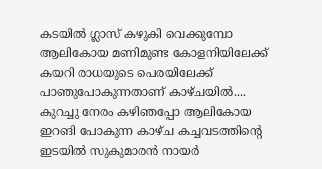കടയില്‍ ഗ്ലാസ് കഴുകി വെക്കുമ്പോ ആലികോയ മണിമുണ്ട കോളനിയിലേക്ക് കയറി രാധയുടെ പെരയിലേക്ക് പാഞുപോകുന്നതാണ് കാഴ്ചയിൽ....
കുറച്ചു നേരം കഴിഞപ്പോ ആലികോയ ഇറങി പോകുന്ന കാഴ്ച കച്ചവടത്തിന്റെ ഇടയിൽ സുകുമാരന്‍ നായർ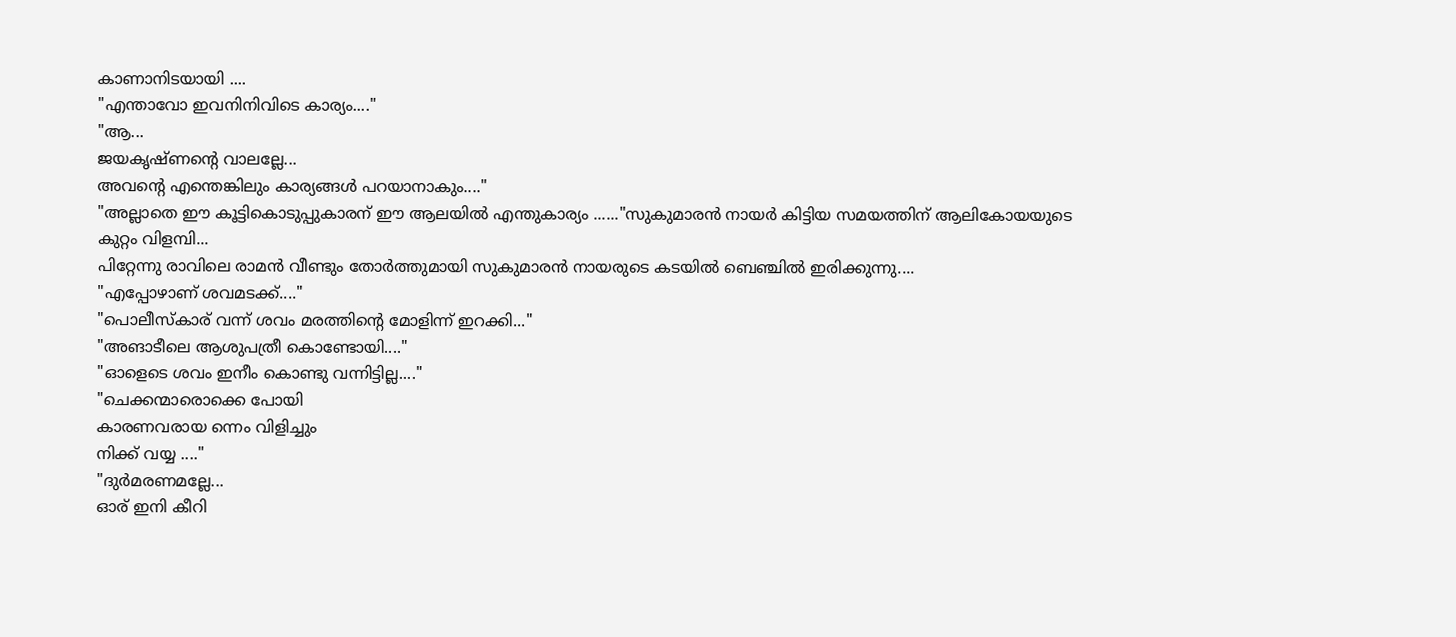കാണാനിടയായി ....
"എന്താവോ ഇവനിനിവിടെ കാര്യം...."
"ആ...
ജയകൃഷ്ണന്റെ വാലല്ലേ...
അവന്റെ എന്തെങ്കിലും കാര്യങ്ങള്‍ പറയാനാകും...."
"അല്ലാതെ ഈ കൂട്ടികൊടുപ്പുകാരന് ഈ ആലയിൽ എന്തുകാര്യം ......"സുകുമാരന്‍ നായർ കിട്ടിയ സമയത്തിന് ആലികോയയുടെ കുറ്റം വിളമ്പി...
പിറ്റേന്നു രാവിലെ രാമൻ വീണ്ടും തോർത്തുമായി സുകുമാരന്‍ നായരുടെ കടയിൽ ബെഞ്ചില്‍ ഇരിക്കുന്നു....
"എപ്പോഴാണ് ശവമടക്ക്...."
"പൊലീസ്കാര് വന്ന് ശവം മരത്തിന്റെ മോളിന്ന് ഇറക്കി..."
"അങാടീലെ ആശുപത്രീ കൊണ്ടോയി...."
"ഓളെടെ ശവം ഇനീം കൊണ്ടു വന്നിട്ടില്ല...."
"ചെക്കന്മാരൊക്കെ പോയി
കാരണവരായ ന്നെം വിളിച്ചും
നിക്ക് വയ്യ ...."
"ദുർമരണമല്ലേ...
ഓര് ഇനി കീറി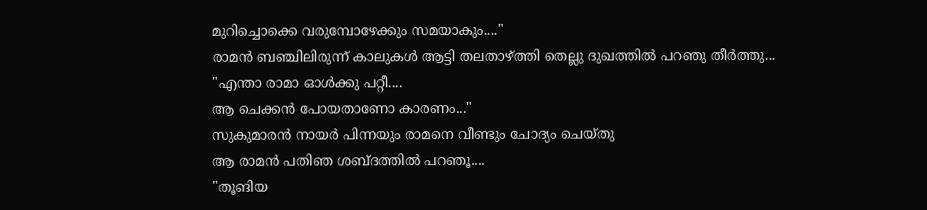മുറിച്ചൊക്കെ വരുമ്പോഴേക്കും സമയാകും...."
രാമൻ ബഞ്ചിലിരുന്ന് കാലുകൾ ആട്ടി തലതാഴ്ത്തി തെല്ലു ദുഖത്തിൽ പറഞു തീർത്തു...
"എന്താ രാമാ ഓൾക്കു പറ്റീ....
ആ ചെക്കൻ പോയതാണോ കാരണം..."
സുകുമാരന്‍ നായര്‍ പിന്നയും രാമനെ വീണ്ടും ചോദ്യം ചെയ്തു
ആ രാമന്‍ പതിഞ ശബ്ദത്തിൽ പറഞൂ....
"തൂങിയ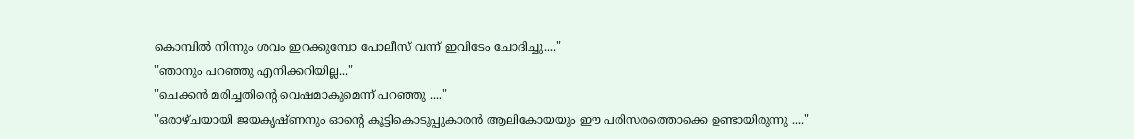കൊമ്പിൽ നിന്നും ശവം ഇറക്കുമ്പോ പോലീസ് വന്ന് ഇവിടേം ചോദിച്ചു...."
"ഞാനും പറഞ്ഞു എനിക്കറിയില്ല..."
"ചെക്കൻ മരിച്ചതിന്റെ വെഷമാകുമെന്ന് പറഞ്ഞു ...."
"ഒരാഴ്ചയായി ജയകൃഷ്ണനും ഓന്റെ കൂട്ടികൊടുപ്പുകാരൻ ആലികോയയും ഈ പരിസരത്തൊക്കെ ഉണ്ടായിരുന്നു ...."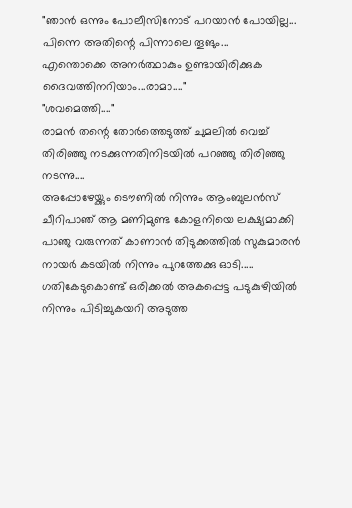"ഞാന്‍ ഒന്നും പോലീസിനോട് പറയാന്‍ പോയില്ല...
പിന്നെ അതിന്റെ പിന്നാലെ തൂങും...
എന്തൊക്കെ അനർത്ഥാകും ഉണ്ടായിരിക്കുക ദൈവത്തിനറിയാം...രാമാ...."
"ശവമെത്തി...."
രാമൻ തന്റെ തോർത്തെടുത്ത് ചുമലിൽ വെച്ച് തിരിഞ്ഞു നടക്കുന്നതിനിടയില്‍ പറഞ്ഞു തിരിഞ്ഞു നടന്നു....
അപ്പോഴേയ്ക്കും ടൌണിൽ നിന്നും ആംബുലൻസ് ചീറിപാഞ് ആ മണിമുണ്ട കോളനിയെ ലക്ഷ്യമാക്കി പാഞു വരുന്നത് കാണാന്‍ തിടുക്കത്തില്‍ സുകുമാരന്‍ നായർ കടയിൽ നിന്നും പുറത്തേക്കു ഓടി.....
ഗതികേടുകൊണ്ട് ഒരിക്കല്‍ അകപ്പെട്ട പടുകുഴിയിൽ നിന്നും പിടിച്ചുകയറി അടുത്ത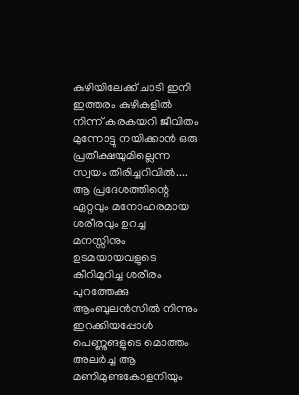കുഴിയിലേക്ക് ചാടി ഇനി ഇത്തരം കുഴികളിൽ നിന്ന് കരകയറി ജീവിതം മുന്നോട്ടു നയിക്കാൻ ഒരു പ്രതീക്ഷയുമില്ലെന്ന സ്വയം തിരിച്ചറിവിൽ....
ആ പ്രദേശത്തിന്റെ ഏറ്റവും മനോഹരമായ ശരീരവും ഉറച്ച മനസ്സിനും ഉടമയായവളുടെ കീറിമുറിച്ച ശരീരം പുറത്തേക്കു ആംബുലൻസിൽ നിന്നും ഇറക്കിയപ്പോൾ പെണ്ണുങളുടെ മൊത്തം അലർച്ച ആ മണിമുണ്ടകോളനിയും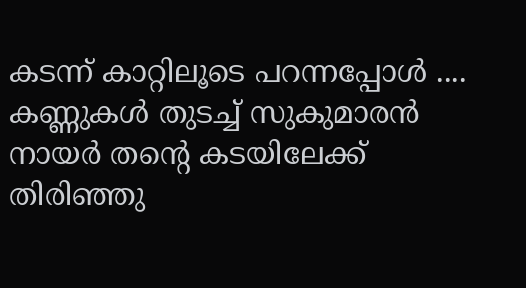കടന്ന് കാറ്റിലൂടെ പറന്നപ്പോൾ ....
കണ്ണുകൾ തുടച്ച് സുകുമാരന്‍ നായർ തന്റെ കടയിലേക്ക് തിരിഞ്ഞു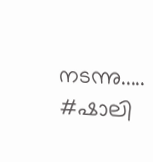നടന്നു.....
#ഷാലി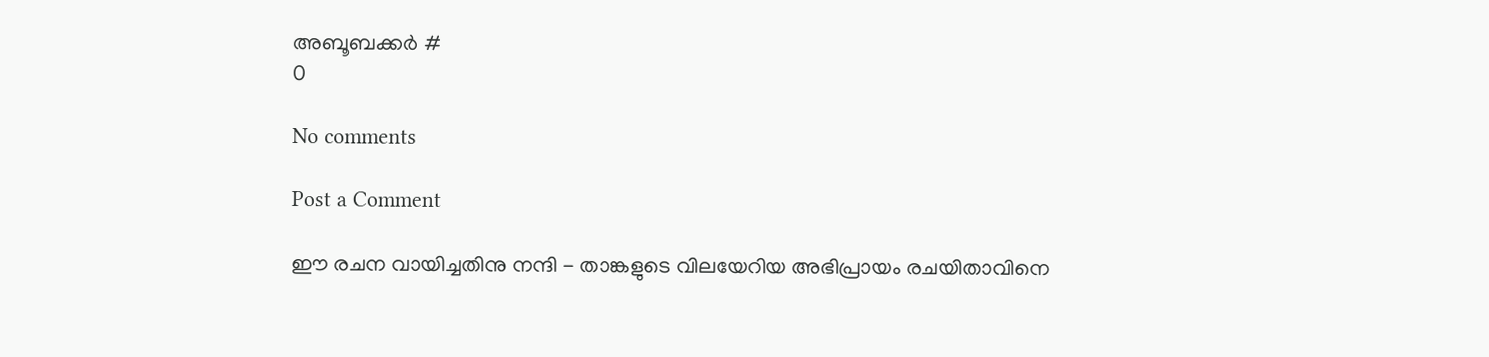അബൂബക്കര്‍ #
0

No comments

Post a Comment

ഈ രചന വായിച്ചതിനു നന്ദി - താങ്കളുടെ വിലയേറിയ അഭിപ്രായം രചയിതാവിനെ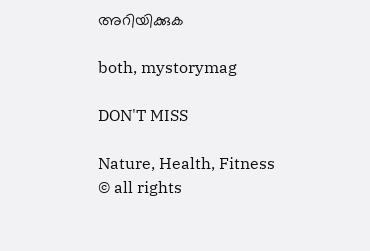അറിയിക്കുക

both, mystorymag

DON'T MISS

Nature, Health, Fitness
© all rights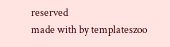reserved
made with by templateszoo